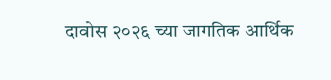दावोस २०२६ च्या जागतिक आर्थिक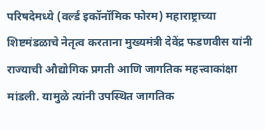परिषदेमध्ये (वर्ल्ड इकॉनॉमिक फोरम) महाराष्ट्राच्या शिष्टमंडळाचे नेतृत्व करताना मुख्यमंत्री देवेंद्र फडणवीस यांनी राज्याची औद्योगिक प्रगती आणि जागतिक महत्त्वाकांक्षा मांडली. यामुळे त्यांनी उपस्थित जागतिक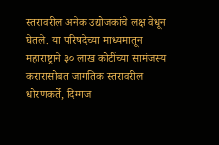स्तरावरील अनेक उद्योजकांचे लक्ष वेधून घेतले. या परिषदेच्या माध्यमातून महाराष्ट्राने ३० लाख कोटींच्या सामंजस्य करारासोबत जागतिक स्तरावरील धोरणकर्ते, दिग्गज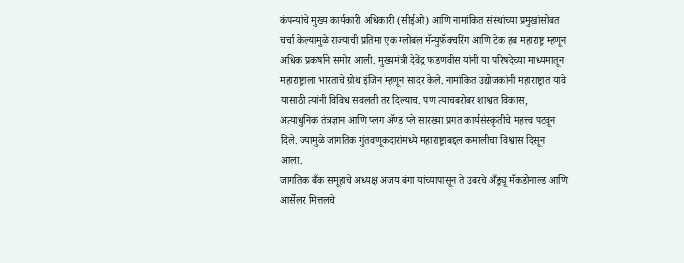कंपन्यांचे मुख्य कार्यकारी अधिकारी (सीईओ) आणि नामांकित संस्थांच्या प्रमुखांसोबत चर्चा केल्यामुळे राज्याची प्रतिमा एक ग्लोबल मॅन्युफॅक्चरिंग आणि टेक हब महाराष्ट्र म्हणून अधिक प्रकर्षाने समोर आली. मुख्यमंत्री देवेंद्र फडणवीस यांनी या परिषदेच्या माध्यमातून महाराष्ट्राला भारताचे ग्रोथ इंजिन म्हणून सादर केले. नामांकित उद्योजकांनी महाराष्ट्रात यावे यासाठी त्यांनी विविध सवलती तर दिल्याच. पण त्याचबरोबर शाश्वत विकास, अत्याधुनिक तंत्रज्ञान आणि प्लग ॲण्ड प्ले सारख्या प्रगत कार्यसंस्कृतीचे महत्त्व पटवून दिले. ज्यामुळे जागतिक गुंतवणूकदारांमध्ये महाराष्ट्राबद्दल कमालीचा विश्वास दिसून आला.
जागतिक बँक समूहाचे अध्यक्ष अजय बंगा यांच्यापासून ते उबरचे अँड्र्यू मॅकडोनाल्ड आणि आर्सेलर मित्तलचे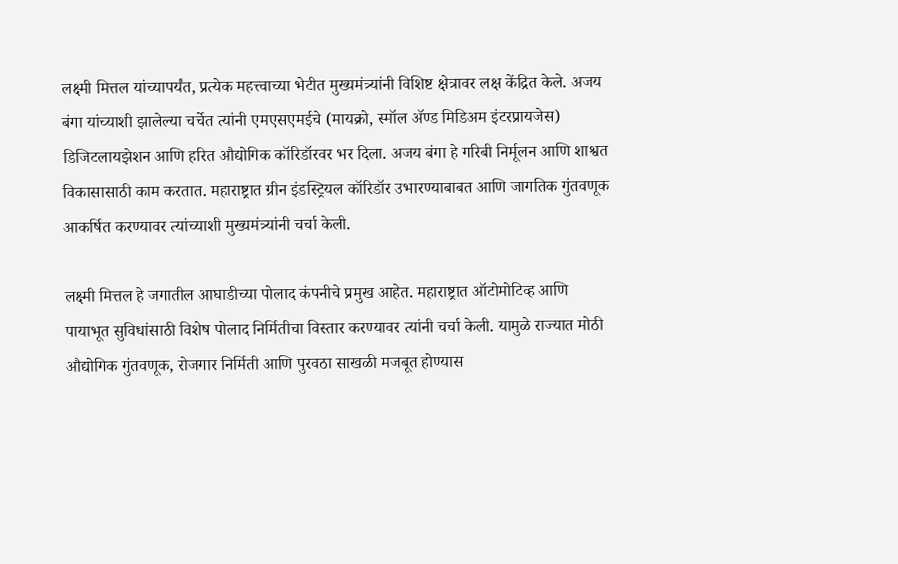लक्ष्मी मित्तल यांच्यापर्यंत, प्रत्येक महत्त्वाच्या भेटीत मुख्यमंत्र्यांनी विशिष्ट क्षेत्रावर लक्ष केंद्रित केले. अजय बंगा यांच्याशी झालेल्या चर्चेत त्यांनी एमएसएमईचे (मायक्रो, स्मॉल ॲण्ड मिडिअम इंटरप्रायजेस) डिजिटलायझेशन आणि हरित औद्योगिक कॉरिडॉरवर भर दिला. अजय बंगा हे गरिबी निर्मूलन आणि शाश्वत विकासासाठी काम करतात. महाराष्ट्रात ग्रीन इंडस्ट्रियल कॉरिडॉर उभारण्याबाबत आणि जागतिक गुंतवणूक आकर्षित करण्यावर त्यांच्याशी मुख्यमंत्र्यांनी चर्चा केली.

लक्ष्मी मित्तल हे जगातील आघाडीच्या पोलाद कंपनीचे प्रमुख आहेत. महाराष्ट्रात ऑटोमोटिव्ह आणि पायाभूत सुविधांसाठी विशेष पोलाद निर्मितीचा विस्तार करण्यावर त्यांनी चर्चा केली. यामुळे राज्यात मोठी औद्योगिक गुंतवणूक, रोजगार निर्मिती आणि पुरवठा साखळी मजबूत होण्यास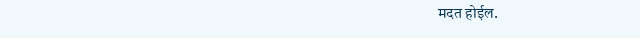मदत होईल.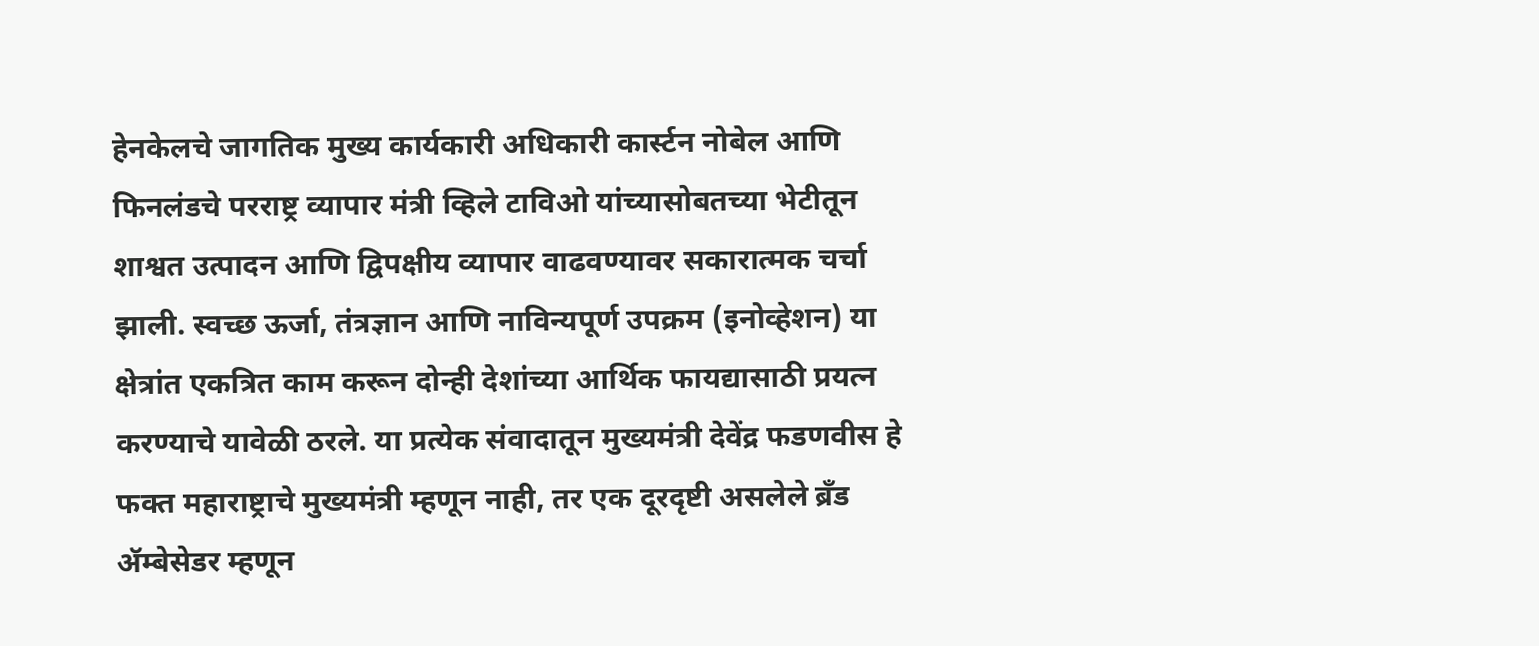हेनकेलचे जागतिक मुख्य कार्यकारी अधिकारी कार्स्टन नोबेल आणि फिनलंडचे परराष्ट्र व्यापार मंत्री व्हिले टाविओ यांच्यासोबतच्या भेटीतून शाश्वत उत्पादन आणि द्विपक्षीय व्यापार वाढवण्यावर सकारात्मक चर्चा झाली. स्वच्छ ऊर्जा, तंत्रज्ञान आणि नाविन्यपूर्ण उपक्रम (इनोव्हेशन) या क्षेत्रांत एकत्रित काम करून दोन्ही देशांच्या आर्थिक फायद्यासाठी प्रयत्न करण्याचे यावेळी ठरले. या प्रत्येक संवादातून मुख्यमंत्री देवेंद्र फडणवीस हे फक्त महाराष्ट्राचे मुख्यमंत्री म्हणून नाही, तर एक दूरदृष्टी असलेले ब्रँड ॲम्बेसेडर म्हणून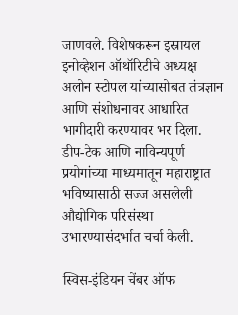जाणवले. विशेषकरून इस्रायल इनोव्हेशन ऑथॉरिटीचे अध्यक्ष अलोन स्टोपल यांच्यासोबत तंत्रज्ञान आणि संशोधनावर आधारित भागीदारी करण्यावर भर दिला. डीप-टेक आणि नाविन्यपूर्ण प्रयोगांच्या माध्यमातून महाराष्ट्रात भविष्यासाठी सज्ज असलेली औद्योगिक परिसंस्था उभारण्यासंदर्भात चर्चा केली.

स्विस-इंडियन चेंबर ऑफ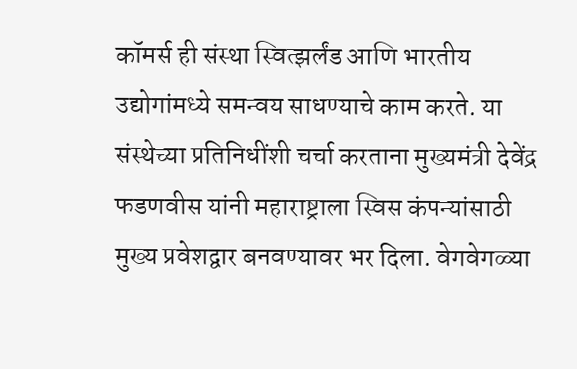कॉमर्स ही संस्था स्वित्झर्लंड आणि भारतीय उद्योगांमध्ये समन्वय साधण्याचे काम करते. या संस्थेच्या प्रतिनिधींशी चर्चा करताना मुख्यमंत्री देवेंद्र फडणवीस यांनी महाराष्ट्राला स्विस कंपन्यांसाठी मुख्य प्रवेशद्वार बनवण्यावर भर दिला. वेगवेगळ्या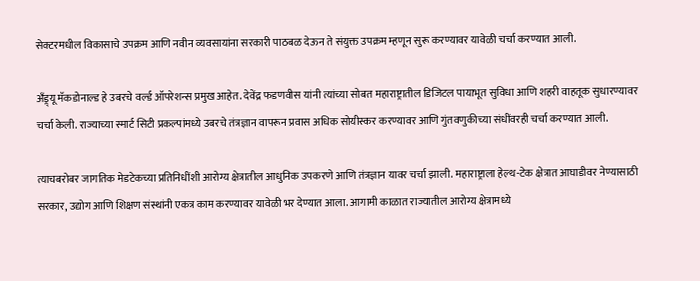सेक्टरमधील विकासाचे उपक्रम आणि नवीन व्यवसायांना सरकारी पाठबळ देऊन ते संयुक्त उपक्रम म्हणून सुरू करण्यावर यावेळी चर्चा करण्यात आली.

अँड्र्यू मॅकडोनाल्ड हे उबरचे वर्ल्ड ऑपरेशन्स प्रमुख आहेत. देवेंद्र फडणवीस यांनी त्यांच्या सोबत महाराष्ट्रातील डिजिटल पायाभूत सुविधा आणि शहरी वाहतूक सुधारण्यावर चर्चा केली. राज्याच्या स्मार्ट सिटी प्रकल्पांमध्ये उबरचे तंत्रज्ञान वापरून प्रवास अधिक सोयीस्कर करण्यावर आणि गुंतवणुकीच्या संधींवरही चर्चा करण्यात आली.

त्याचबरोबर जागतिक मेडटेकच्या प्रतिनिधींशी आरोग्य क्षेत्रातील आधुनिक उपकरणे आणि तंत्रज्ञान यावर चर्चा झाली. महाराष्ट्राला हेल्थ-टेक क्षेत्रात आघाडीवर नेण्यासाठी सरकार, उद्योग आणि शिक्षण संस्थांनी एकत्र काम करण्यावर यावेळी भर देण्यात आला. आगामी काळात राज्यातील आरोग्य क्षेत्रामध्ये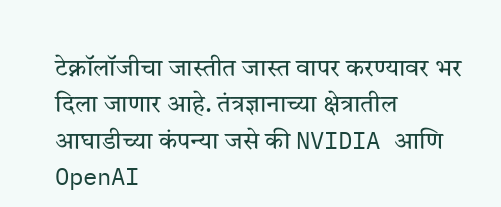टेक्नॉलॉजीचा जास्तीत जास्त वापर करण्यावर भर दिला जाणार आहे. तंत्रज्ञानाच्या क्षेत्रातील आघाडीच्या कंपन्या जसे की NVIDIA आणि OpenAI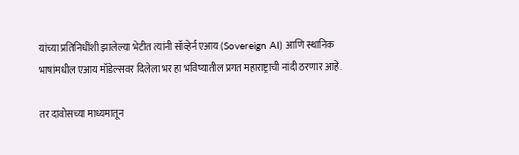यांच्या प्रतिनिधींशी झालेल्या भेटीत त्यांनी सॉव्हेर्न एआय (Sovereign AI) आणि स्थानिक भाषांमधील एआय मॉडेल्सवर दिलेला भर हा भविष्यातील प्रगत महाराष्ट्राची नांदी ठरणार आहे.

तर दावोसच्या माध्यमातून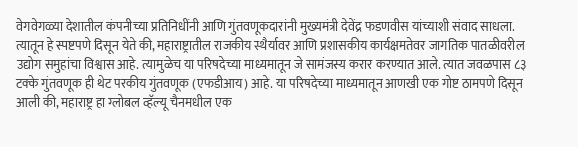वेगवेगळ्या देशातील कंपनीच्या प्रतिनिधींनी आणि गुंतवणूकदारांनी मुख्यमंत्री देवेंद्र फडणवीस यांच्याशी संवाद साधला. त्यातून हे स्पष्टपणे दिसून येते की, महाराष्ट्रातील राजकीय स्थैर्यावर आणि प्रशासकीय कार्यक्षमतेवर जागतिक पातळीवरील उद्योग समुहांचा विश्वास आहे. त्यामुळेच या परिषदेच्या माध्यमातून जे सामंजस्य करार करण्यात आले. त्यात जवळपास ८३ टक्के गुंतवणूक ही थेट परकीय गुंतवणूक (एफडीआय) आहे. या परिषदेच्या माध्यमातून आणखी एक गोष्ट ठामपणे दिसून आली की, महाराष्ट्र हा ग्लोबल व्हॅल्यू चैनमधील एक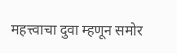महत्त्वाचा दुवा म्हणून समोर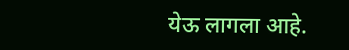येऊ लागला आहे.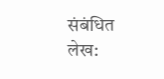संबंधित लेख: